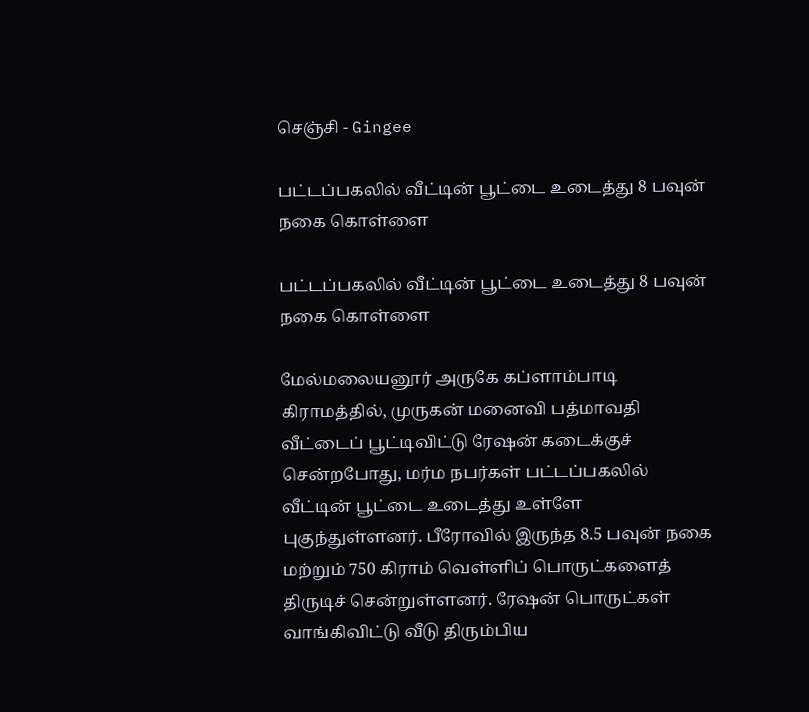செஞ்சி - Gingee

பட்டப்பகலில் வீட்டின் பூட்டை உடைத்து 8 பவுன் நகை கொள்ளை

பட்டப்பகலில் வீட்டின் பூட்டை உடைத்து 8 பவுன் நகை கொள்ளை

மேல்மலையனூர் அருகே கப்ளாம்பாடி கிராமத்தில், முருகன் மனைவி பத்மாவதி வீட்டைப் பூட்டிவிட்டு ரேஷன் கடைக்குச் சென்றபோது, மர்ம நபர்கள் பட்டப்பகலில் வீட்டின் பூட்டை உடைத்து உள்ளே புகுந்துள்ளனர். பீரோவில் இருந்த 8.5 பவுன் நகை மற்றும் 750 கிராம் வெள்ளிப் பொருட்களைத் திருடிச் சென்றுள்ளனர். ரேஷன் பொருட்கள் வாங்கிவிட்டு வீடு திரும்பிய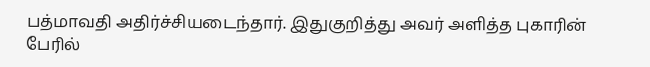பத்மாவதி அதிர்ச்சியடைந்தார். இதுகுறித்து அவர் அளித்த புகாரின் பேரில்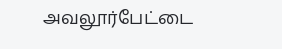அவலூர்பேட்டை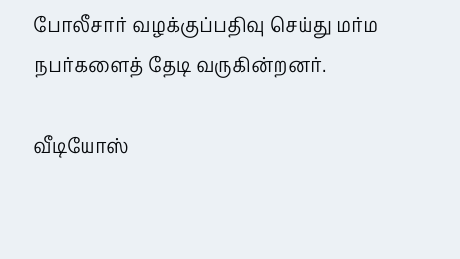போலீசார் வழக்குப்பதிவு செய்து மர்ம நபர்களைத் தேடி வருகின்றனர்.

வீடியோஸ்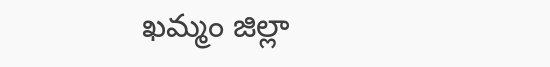ఖమ్మం జిల్లా